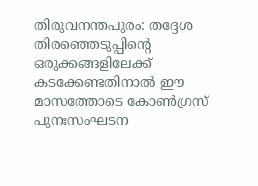തിരുവനന്തപുരം: തദ്ദേശ തിരഞ്ഞെടുപ്പിന്റെ ഒരുക്കങ്ങളിലേക്ക് കടക്കേണ്ടതിനാൽ ഈ മാസത്തോടെ കോൺഗ്രസ് പുനഃസംഘടന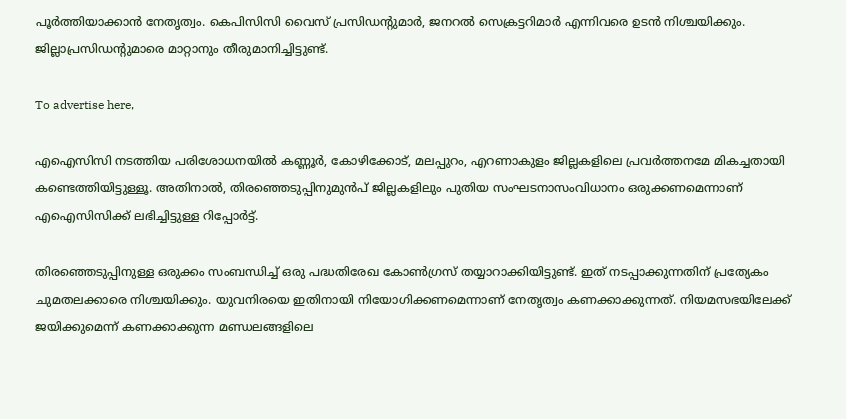പൂർത്തിയാക്കാൻ നേതൃത്വം. കെപിസിസി വൈസ് പ്രസിഡന്റുമാർ, ജനറൽ സെക്രട്ടറിമാർ എന്നിവരെ ഉടൻ നിശ്ചയിക്കും. ജില്ലാപ്രസിഡന്റുമാരെ മാറ്റാനും തീരുമാനിച്ചിട്ടുണ്ട്.

To advertise here,

എഐസിസി നടത്തിയ പരിശോധനയിൽ കണ്ണൂർ, കോഴിക്കോട്, മലപ്പുറം, എറണാകുളം ജില്ലകളിലെ പ്രവർത്തനമേ മികച്ചതായി കണ്ടെത്തിയിട്ടുള്ളൂ. അതിനാൽ, തിരഞ്ഞെടുപ്പിനുമുൻപ്‌ ജില്ലകളിലും പുതിയ സംഘടനാസംവിധാനം ഒരുക്കണമെന്നാണ് എഐസിസിക്ക് ലഭിച്ചിട്ടുള്ള റിപ്പോർട്ട്.

തിരഞ്ഞെടുപ്പിനുള്ള ഒരുക്കം സംബന്ധിച്ച് ഒരു പദ്ധതിരേഖ കോൺഗ്രസ് തയ്യാറാക്കിയിട്ടുണ്ട്. ഇത് നടപ്പാക്കുന്നതിന് പ്രത്യേകം ചുമതലക്കാരെ നിശ്ചയിക്കും. യുവനിരയെ ഇതിനായി നിയോഗിക്കണമെന്നാണ് നേതൃത്വം കണക്കാക്കുന്നത്. നിയമസഭയിലേക്ക് ജയിക്കുമെന്ന് കണക്കാക്കുന്ന മണ്ഡലങ്ങളിലെ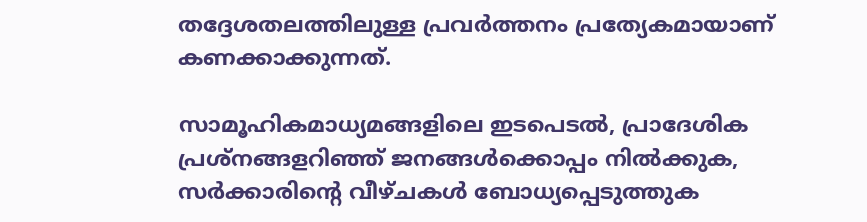തദ്ദേശതലത്തിലുള്ള പ്രവർത്തനം പ്രത്യേകമായാണ് കണക്കാക്കുന്നത്.

സാമൂഹികമാധ്യമങ്ങളിലെ ഇടപെടൽ, പ്രാദേശിക പ്രശ്നങ്ങളറിഞ്ഞ് ജനങ്ങൾക്കൊപ്പം നിൽക്കുക, സർക്കാരിന്റെ വീഴ്ചകൾ ബോധ്യപ്പെടുത്തുക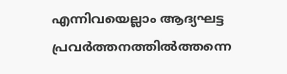എന്നിവയെല്ലാം ആദ്യഘട്ട പ്രവർത്തനത്തിൽത്തന്നെ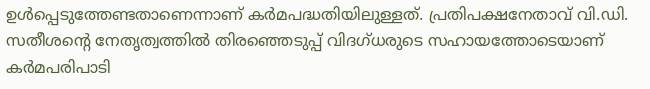ഉൾപ്പെടുത്തേണ്ടതാണെന്നാണ് കർമപദ്ധതിയിലുള്ളത്. പ്രതിപക്ഷനേതാവ് വി.ഡി. സതീശന്റെ നേതൃത്വത്തിൽ തിരഞ്ഞെടുപ്പ് വിദഗ്ധരുടെ സഹായത്തോടെയാണ് കർമപരിപാടി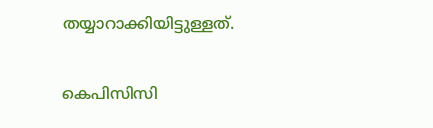തയ്യാറാക്കിയിട്ടുള്ളത്.

കെപിസിസി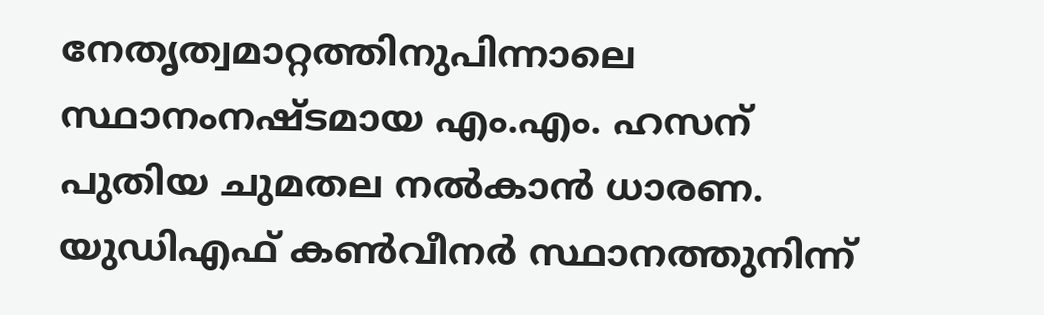നേതൃത്വമാറ്റത്തിനുപിന്നാലെ സ്ഥാനംനഷ്ടമായ എം.എം. ഹസന് പുതിയ ചുമതല നൽകാൻ ധാരണ. യുഡിഎഫ് കൺവീനർ സ്ഥാനത്തുനിന്ന്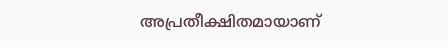അപ്രതീക്ഷിതമായാണ്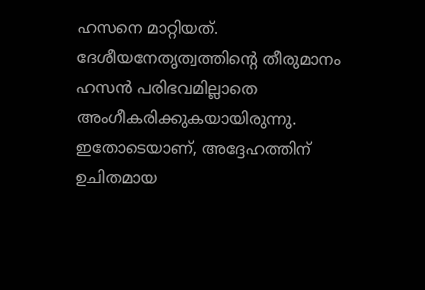ഹസനെ മാറ്റിയത്. ദേശീയനേതൃത്വത്തിന്റെ തീരുമാനം ഹസൻ പരിഭവമില്ലാതെ അംഗീകരിക്കുകയായിരുന്നു. ഇതോടെയാണ്, അദ്ദേഹത്തിന് ഉചിതമായ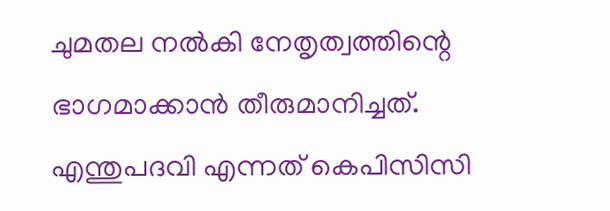ചുമതല നൽകി നേതൃത്വത്തിന്റെ ഭാഗമാക്കാൻ തീരുമാനിച്ചത്. എന്തുപദവി എന്നത് കെപിസിസി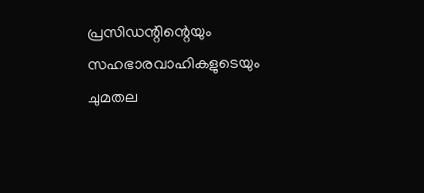പ്രസിഡന്റിന്റെയും സഹഭാരവാഹികളുടെയും ചുമതല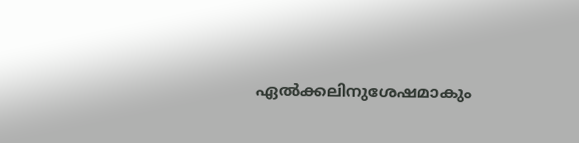ഏൽക്കലിനുശേഷമാകും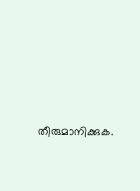തീരുമാനിക്കുക.